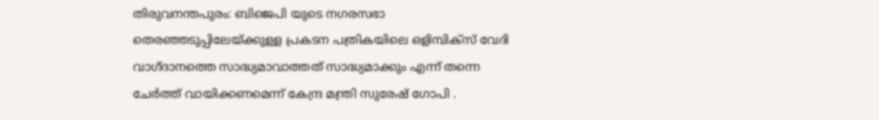തിരുവനന്തപുരം: ബിജെപി യുടെ നഗരസഭാ തെരഞ്ഞടുപ്പിലേയ്ക്കുള്ള പ്രകടന പത്രികയിലെ ഒളിമ്പിക്സ് വേദി വാഗ്ദാനത്തെ സാദ്ധ്യമാവാത്തത് സാദ്ധ്യമാക്കും എന്ന് തന്നെ ചേർത്ത് വായിക്കണമെന്ന് കേന്ദ്ര മന്ത്രി സുരേഷ് ഗോപി .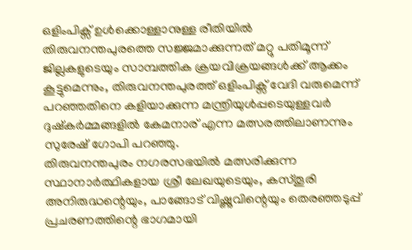ഒളിംപിക്സ് ഉൾക്കൊള്ളാനുള്ള രീതിയിൽ തിരുവനന്തപുരത്തെ സജ്ജമാക്കുന്നത് മറ്റു പതിമൂന്ന് ജില്ലകളുടെയും സാമ്പത്തിക ക്രയവിക്രയങ്ങൾക്ക് ആക്കം കൂട്ടുമെന്നും, തിരുവനന്തപുരത്ത് ഒളിംപിക്സ് വേദി വരുമെന്ന് പറഞ്ഞതിനെ കളിയാക്കുന്ന മന്ത്രിയുൾപ്പടെയുള്ളവർ ദുഷ്കർമ്മങ്ങളിൽ കേമനാര് എന്ന മത്സരത്തിലാണന്നും സുരേഷ് ഗോപി പറഞ്ഞു.
തിരുവനന്തപുരം നഗരസഭയിൽ മത്സരിക്കുന്ന സ്ഥാനാർത്ഥികളായ ശ്രീ ലേഖയുടെയും, കസ്തൂരി അനിരുദ്ധന്റെയും, പാങ്ങോട് വിഷ്ണുവിന്റെയും തെരഞ്ഞടുപ്പ് പ്രചരണത്തിന്റെ ഭാഗമായി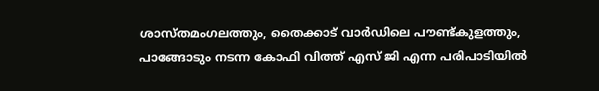ശാസ്തമംഗലത്തും, തൈക്കാട് വാർഡിലെ പൗണ്ട്കുളത്തും, പാങ്ങോടും നടന്ന കോഫി വിത്ത് എസ് ജി എന്ന പരിപാടിയിൽ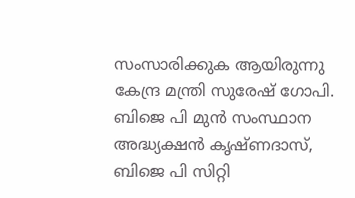സംസാരിക്കുക ആയിരുന്നു കേന്ദ്ര മന്ത്രി സുരേഷ് ഗോപി.
ബിജെ പി മുൻ സംസ്ഥാന അദ്ധ്യക്ഷൻ കൃഷ്ണദാസ്, ബിജെ പി സിറ്റി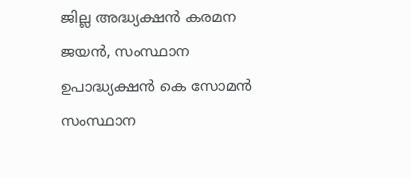ജില്ല അദ്ധ്യക്ഷൻ കരമന ജയൻ, സംസ്ഥാന ഉപാദ്ധ്യക്ഷൻ കെ സോമൻ സംസ്ഥാന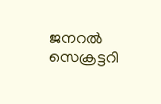ജനറൽ സെക്രട്ടറി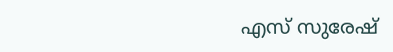എസ് സുരേഷ്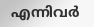എന്നിവർ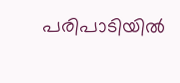പരിപാടിയിൽ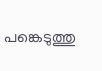പങ്കെടുത്തു